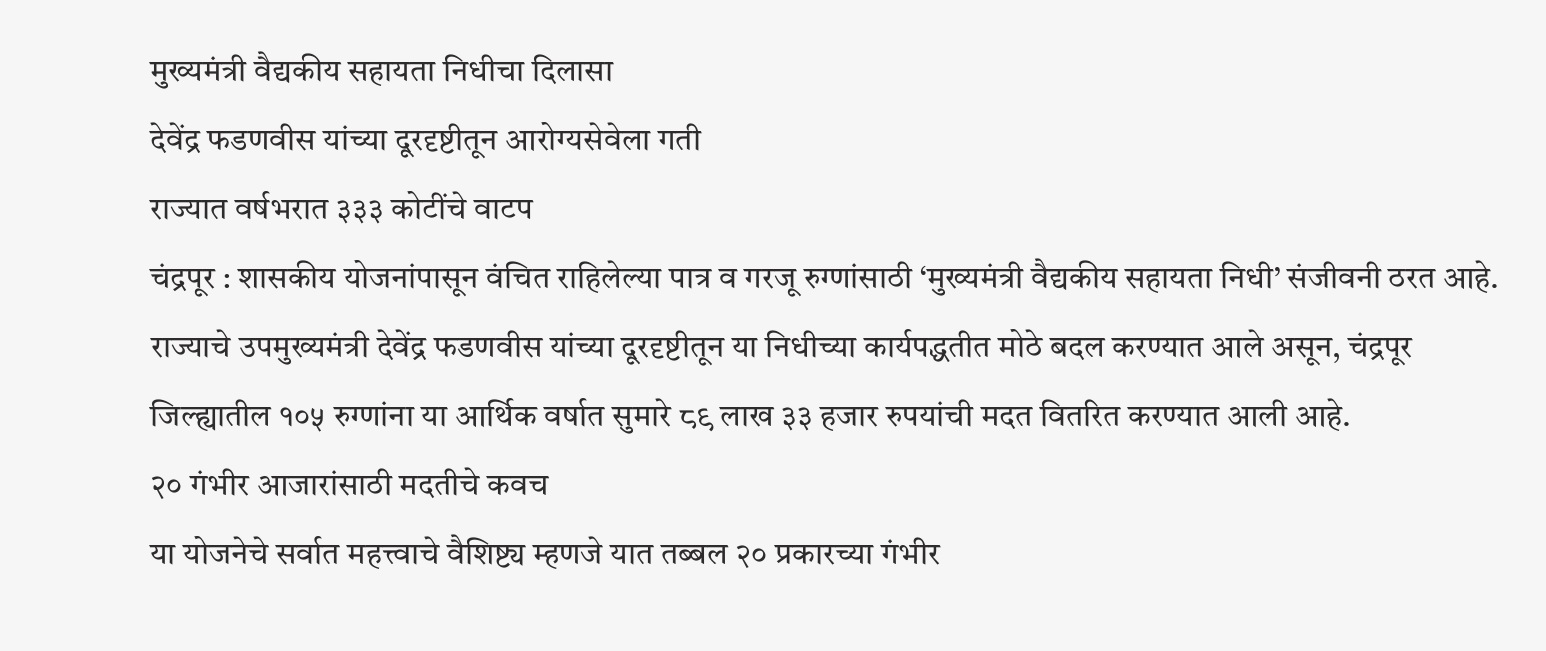मुख्यमंत्री वैद्यकीय सहायता निधीचा दिलासा
देवेंद्र फडणवीस यांच्या दूरदृष्टीतून आरोग्यसेवेला गती
राज्यात वर्षभरात ३३३ कोटींचे वाटप
चंद्रपूर : शासकीय योजनांपासून वंचित राहिलेल्या पात्र व गरजू रुग्णांसाठी ‘मुख्यमंत्री वैद्यकीय सहायता निधी’ संजीवनी ठरत आहे. राज्याचे उपमुख्यमंत्री देवेंद्र फडणवीस यांच्या दूरदृष्टीतून या निधीच्या कार्यपद्धतीत मोठे बदल करण्यात आले असून, चंद्रपूर जिल्ह्यातील १०५ रुग्णांना या आर्थिक वर्षात सुमारे ८९ लाख ३३ हजार रुपयांची मदत वितरित करण्यात आली आहे.
२० गंभीर आजारांसाठी मदतीचे कवच
या योजनेचे सर्वात महत्त्वाचे वैशिष्ट्य म्हणजे यात तब्बल २० प्रकारच्या गंभीर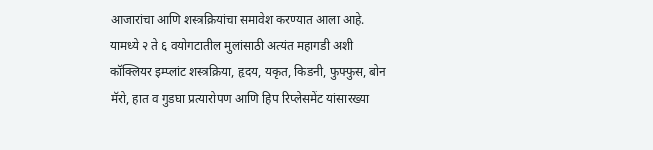आजारांचा आणि शस्त्रक्रियांचा समावेश करण्यात आला आहे. यामध्ये २ ते ६ वयोगटातील मुलांसाठी अत्यंत महागडी अशी कॉक्लियर इम्प्लांट शस्त्रक्रिया, हृदय, यकृत, किडनी, फुफ्फुस, बोन मॅरो, हात व गुडघा प्रत्यारोपण आणि हिप रिप्लेसमेंट यांसारख्या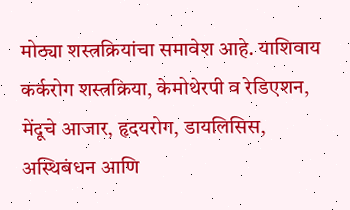मोठ्या शस्त्रक्रियांचा समावेश आहे. याशिवाय कर्करोग शस्त्रक्रिया, केमोथेरपी व रेडिएशन, मेंदूचे आजार, हृदयरोग, डायलिसिस, अस्थिबंधन आणि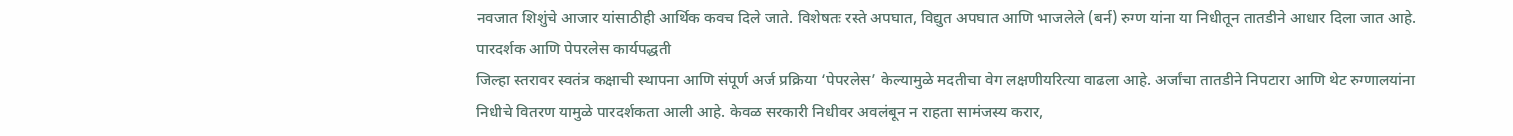नवजात शिशुंचे आजार यांसाठीही आर्थिक कवच दिले जाते. विशेषतः रस्ते अपघात, विद्युत अपघात आणि भाजलेले (बर्न) रुग्ण यांना या निधीतून तातडीने आधार दिला जात आहे.
पारदर्शक आणि पेपरलेस कार्यपद्धती
जिल्हा स्तरावर स्वतंत्र कक्षाची स्थापना आणि संपूर्ण अर्ज प्रक्रिया ‘पेपरलेस’ केल्यामुळे मदतीचा वेग लक्षणीयरित्या वाढला आहे. अर्जांचा तातडीने निपटारा आणि थेट रुग्णालयांना निधीचे वितरण यामुळे पारदर्शकता आली आहे. केवळ सरकारी निधीवर अवलंबून न राहता सामंजस्य करार,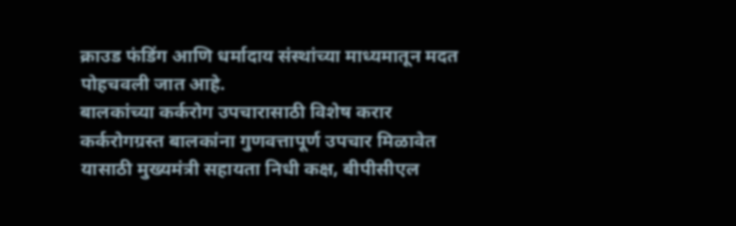क्राउड फंडिंग आणि धर्मादाय संस्थांच्या माध्यमातून मदत पोहचवली जात आहे.
बालकांच्या कर्करोग उपचारासाठी विशेष करार
कर्करोगग्रस्त बालकांना गुणवत्तापूर्ण उपचार मिळावेत यासाठी मुख्यमंत्री सहायता निधी कक्ष, बीपीसीएल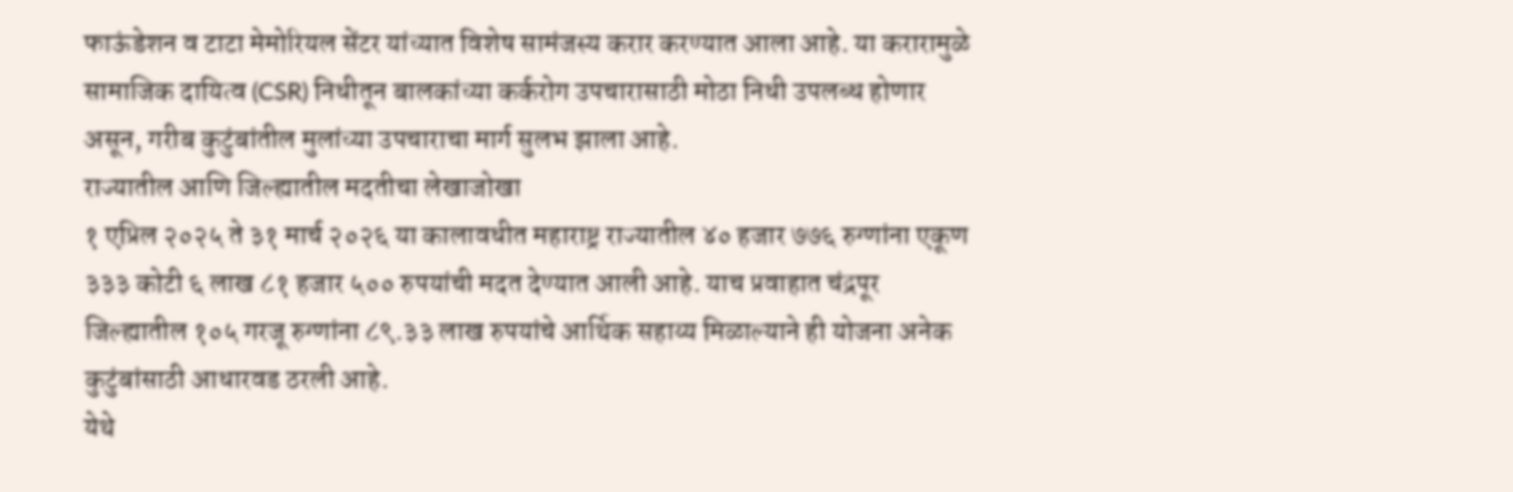फाऊंडेशन व टाटा मेमोरियल सेंटर यांच्यात विशेष सामंजस्य करार करण्यात आला आहे. या करारामुळे सामाजिक दायित्व (CSR) निधीतून बालकांच्या कर्करोग उपचारासाठी मोठा निधी उपलब्ध होणार असून, गरीब कुटुंबांतील मुलांच्या उपचाराचा मार्ग सुलभ झाला आहे.
राज्यातील आणि जिल्ह्यातील मदतीचा लेखाजोखा
१ एप्रिल २०२५ ते ३१ मार्च २०२६ या कालावधीत महाराष्ट्र राज्यातील ४० हजार ७७६ रुग्णांना एकूण ३३३ कोटी ६ लाख ८१ हजार ५०० रुपयांची मदत देण्यात आली आहे. याच प्रवाहात चंद्रपूर जिल्ह्यातील १०५ गरजू रुग्णांना ८९.३३ लाख रुपयांचे आर्थिक सहाय्य मिळाल्याने ही योजना अनेक कुटुंबांसाठी आधारवड ठरली आहे.
येथे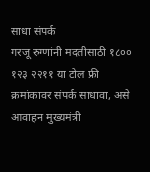साधा संपर्क
गरजू रुग्णांनी मदतीसाठी १८०० १२३ २२११ या टोल फ्री क्रमांकावर संपर्क साधावा, असे आवाहन मुख्यमंत्री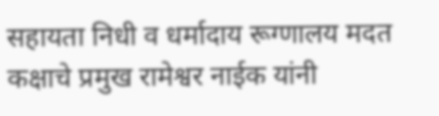सहायता निधी व धर्मादाय रूग्णालय मदत कक्षाचे प्रमुख रामेश्वर नाईक यांनी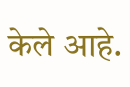केले आहे.